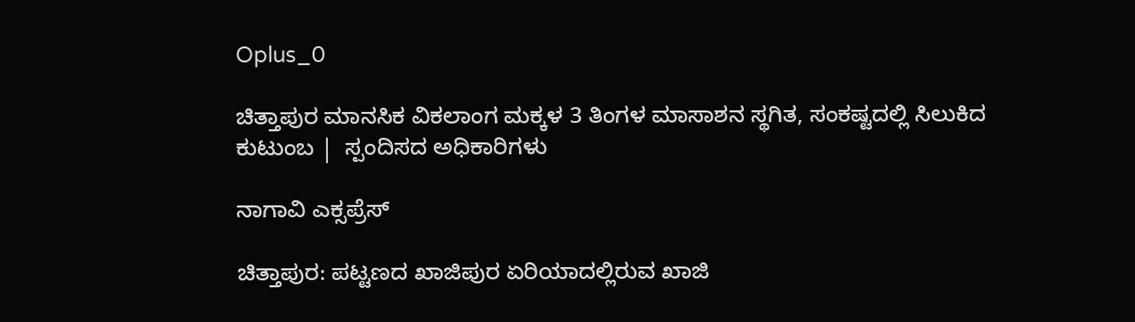Oplus_0

ಚಿತ್ತಾಪುರ ಮಾನಸಿಕ ವಿಕಲಾಂಗ ಮಕ್ಕಳ 3 ತಿಂಗಳ ಮಾಸಾಶನ ಸ್ಥಗಿತ, ಸಂಕಷ್ಟದಲ್ಲಿ ಸಿಲುಕಿದ ಕುಟುಂಬ |  ಸ್ಪಂದಿಸದ ಅಧಿಕಾರಿಗಳು

ನಾಗಾವಿ ಎಕ್ಸಪ್ರೆಸ್

ಚಿತ್ತಾಪುರ: ಪಟ್ಟಣದ ಖಾಜಿಪುರ ಏರಿಯಾದಲ್ಲಿರುವ ಖಾಜಿ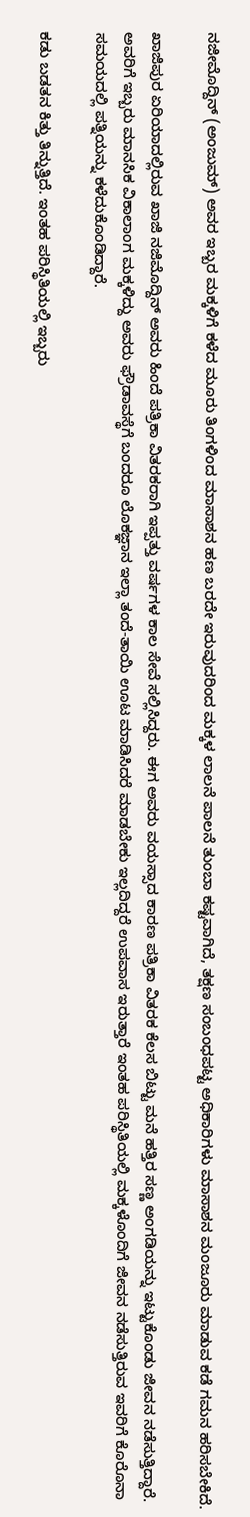ನಜೀಮೊದ್ದಿನ್ (ಅಂಜುಮ್) ಅವರ ಇಬ್ಬರ ಮಕ್ಕಳಿಗೆ ಕಳೆದ ಮೂರು ತಿಂಗಳಿಂದ ಮಾಸಾಶನ ಹಣ ಬರದೇ ಇರುವುದರಿಂದ ಮಕ್ಕಳ ಲಾಲನೆ ಪಾಲನೆ ತುಂಬಾ ಕಷ್ಟವಾಗಿದೆ, ತಕ್ಷಣ ಸಂಬಂಧಪಟ್ಟ ಅಧಿಕಾರಿಗಳು ಮಾಸಾಶನ ಮಂಜೂರು ಮಾಡುವ ಕಡೆ ಗಮನ ಹರಿಸಬೇಕಿದೆ.

ಖಾಜಿಪುರ ಏರಿಯಾದಲ್ಲಿರುವ ಖಾಜಿ ನಜಿಮೊದ್ದಿನ್ ಅವರು ಹಿಂದೆ ಪತ್ರಿಕಾ ವಿತರಕರಾಗಿ ಇಪ್ಪತ್ತು ವರ್ಷಗಳ ಕಾಲ ಸೇವೆ ಸಲ್ಲಿಸಿದ್ದರು. ಈಗ ಅವರು ವಯಸ್ಸಾದ ಕಾರಣ ಪತ್ರಿಕಾ ವಿತರಕ ಕೆಲಸ ಬಿಟ್ಟು ಮನೆ ಹತ್ತಿರ ಸಣ್ಣ ಅಂಗಡಿಯನ್ನು ಇಟ್ಟುಕೊಂಡು ಜೀವನ ನಡೆಸುತ್ತಿದ್ದಾರೆ. ಅವರಿಗೆ ಇಬ್ಬರು ಮಾನಸಿಕ ವಿಕಾಲಾಂಗ ಮಕ್ಕಳಿದ್ದು ಅವರು ಫ್ರೌಡಾವಸ್ಥೆಗೆ ಬಂದರೂ ಲೊಕಜ್ಞಾನ ಇಲ್ಲಾ ತಂದೆ-ತಾಯಿ ಊಟ ಮಾಡಿಸಿದರೆ ಮಾಡಬೇಕು ಇಲ್ಲದಿದ್ದರೆ ಉಪವಾಸ ಇರುತ್ತಾರೆ ಇಂತಹ ಪರಿಸ್ಥಿತಿಯಲ್ಲಿ ಮಕ್ಕಳೊಂದಿಗೆ ಜೀವನ ನಡೆಸುತ್ತಿರುವ ಇವರಿಗೆ ಕೊರೊನಾ ಸಮಯದಲ್ಲಿ ಪತ್ನಿಯನ್ನು ಕಳೆದುಕೊಂಡಿದ್ದಾರೆ.

ಕಡು ಬಡತನ ಕಿತ್ತು ತಿನ್ನುತ್ತಿದೆ. ಇಂತಹ ಪರಿಸ್ಥಿತಿಯಲ್ಲಿ ಇಬ್ಬರು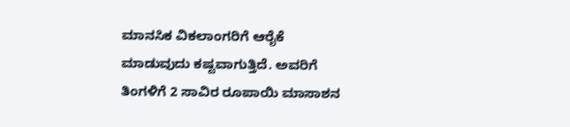ಮಾನಸಿಕ ವಿಕಲಾಂಗರಿಗೆ ಆರೈಕೆ ಮಾಡುವುದು ಕಷ್ಟವಾಗುತ್ತಿದೆ. ಅವರಿಗೆ ತಿಂಗಳಿಗೆ 2 ಸಾವಿರ ರೂಪಾಯಿ ಮಾಸಾಶನ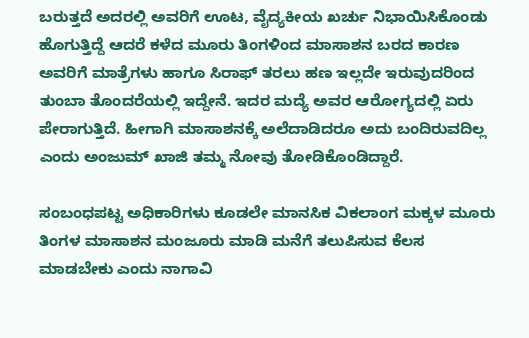ಬರುತ್ತದೆ ಅದರಲ್ಲಿ ಅವರಿಗೆ ಊಟ, ವೈದ್ಯಕೀಯ ಖರ್ಚು ನಿಭಾಯಿಸಿಕೊಂಡು ಹೊಗುತ್ತಿದ್ದೆ ಆದರೆ ಕಳೆದ ಮೂರು ತಿಂಗಳಿಂದ ಮಾಸಾಶನ ಬರದ ಕಾರಣ ಅವರಿಗೆ ಮಾತ್ರೆಗಳು ಹಾಗೂ ಸಿರಾಫ್ ತರಲು ಹಣ ಇಲ್ಲದೇ ಇರುವುದರಿಂದ ತುಂಬಾ ತೊಂದರೆಯಲ್ಲಿ ಇದ್ದೇನೆ. ಇದರ ಮದ್ಯೆ ಅವರ ಆರೋಗ್ಯದಲ್ಲಿ ಏರು ಪೇರಾಗುತ್ತಿದೆ. ಹೀಗಾಗಿ ಮಾಸಾಶನಕ್ಕೆ ಅಲೆದಾಡಿದರೂ ಅದು ಬಂದಿರುವದಿಲ್ಲ ಎಂದು ಅಂಜುಮ್ ಖಾಜಿ ತಮ್ಮ ನೋವು ತೋಡಿಕೊಂಡಿದ್ದಾರೆ.

ಸಂಬಂಧಪಟ್ಟ ಅಧಿಕಾರಿಗಳು ಕೂಡಲೇ ಮಾನಸಿಕ ವಿಕಲಾಂಗ ಮಕ್ಕಳ ಮೂರು ತಿಂಗಳ ಮಾಸಾಶನ ಮಂಜೂರು ಮಾಡಿ ಮನೆಗೆ ತಲುಪಿಸುವ ಕೆಲಸ ಮಾಡಬೇಕು ಎಂದು ನಾಗಾವಿ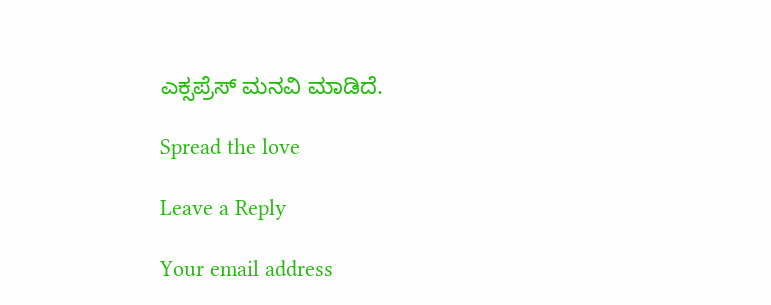ಎಕ್ಸಪ್ರೆಸ್ ಮನವಿ ಮಾಡಿದೆ.

Spread the love

Leave a Reply

Your email address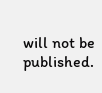will not be published.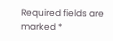Required fields are marked *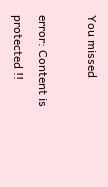You missed

error: Content is protected !!